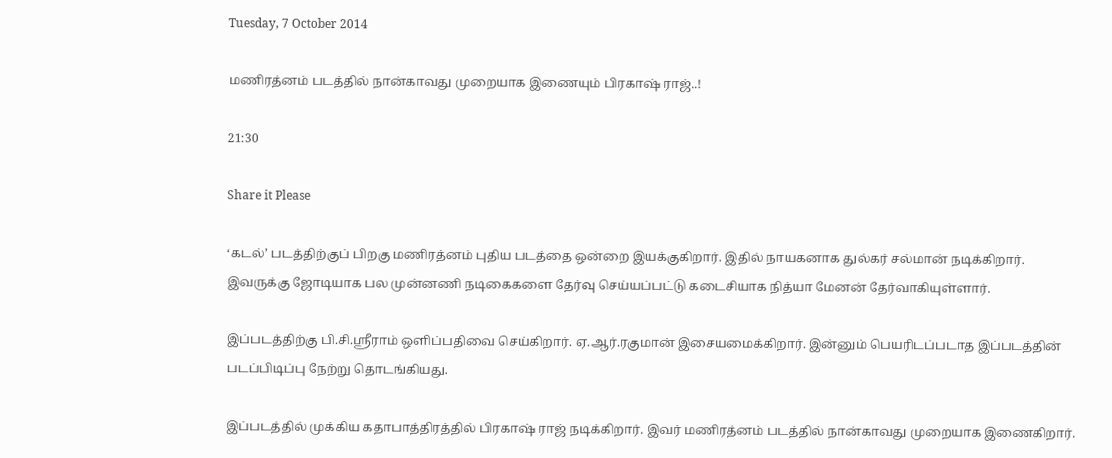Tuesday, 7 October 2014

மணிரத்னம் படத்தில் நான்காவது முறையாக இணையும் பிரகாஷ் ராஜ்..!

21:30

Share it Please

‘கடல்’ படத்திற்குப் பிறகு மணிரத்னம் புதிய படத்தை ஒன்றை இயக்குகிறார். இதில் நாயகனாக துல்கர் சல்மான் நடிக்கிறார். இவருக்கு ஜோடியாக பல முன்னணி நடிகைகளை தேர்வு செய்யப்பட்டு கடைசியாக நித்யா மேனன் தேர்வாகியுள்ளார்.

இப்படத்திற்கு பி.சி.ஸ்ரீராம் ஒளிப்பதிவை செய்கிறார். ஏ.ஆர்.ரகுமான் இசையமைக்கிறார். இன்னும் பெயரிடப்படாத இப்படத்தின் படப்பிடிப்பு நேற்று தொடங்கியது.

இப்படத்தில் முக்கிய கதாபாத்திரத்தில் பிரகாஷ் ராஜ் நடிக்கிறார். இவர் மணிரத்னம் படத்தில் நான்காவது முறையாக இணைகிறார்.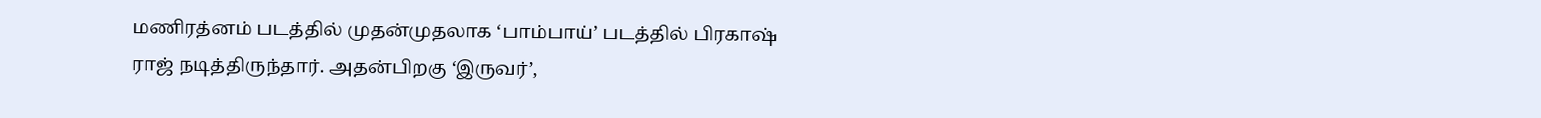மணிரத்னம் படத்தில் முதன்முதலாக ‘பாம்பாய்’ படத்தில் பிரகாஷ் ராஜ் நடித்திருந்தார். அதன்பிறகு ‘இருவர்’,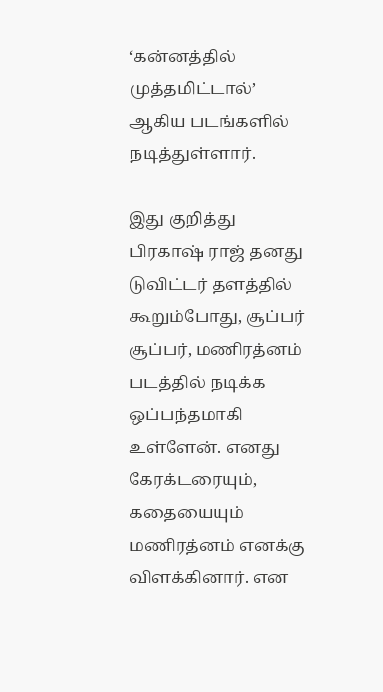‘கன்னத்தில் முத்தமிட்டால்’ ஆகிய படங்களில் நடித்துள்ளார்.

இது குறித்து பிரகாஷ் ராஜ் தனது டுவிட்டர் தளத்தில் கூறும்போது, சூப்பர் சூப்பர், மணிரத்னம் படத்தில் நடிக்க ஒப்பந்தமாகி உள்ளேன். எனது கேரக்டரையும், கதையையும் மணிரத்னம் எனக்கு விளக்கினார். என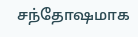சந்தோஷமாக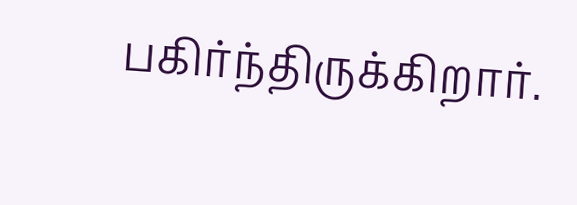பகிர்ந்திருக்கிறார்.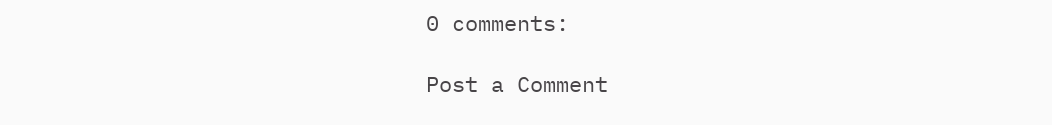0 comments:

Post a Comment